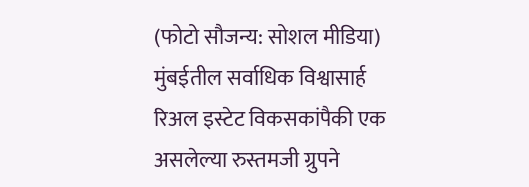(फोटो सौजन्य: सोशल मीडिया)
मुंबईतील सर्वाधिक विश्वासार्ह रिअल इस्टेट विकसकांपैकी एक असलेल्या रुस्तमजी ग्रुपने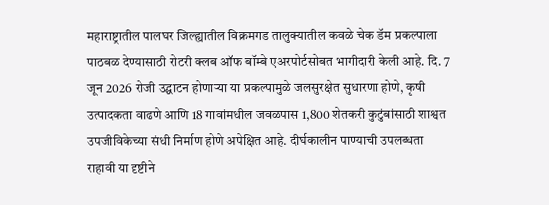महाराष्ट्रातील पालघर जिल्ह्यातील विक्रमगड तालुक्यातील कवळे चेक डॅम प्रकल्पाला पाठबळ देण्यासाठी रोटरी क्लब ऑफ बॉम्बे एअरपोर्टसोबत भागीदारी केली आहे. दि. 7 जून 2026 रोजी उद्घाटन होणाऱ्या या प्रकल्पामुळे जलसुरक्षेत सुधारणा होणे, कृषी उत्पादकता वाढणे आणि 18 गावांमधील जवळपास 1,800 शेतकरी कुटुंबांसाठी शाश्वत उपजीविकेच्या संधी निर्माण होणे अपेक्षित आहे. दीर्घकालीन पाण्याची उपलब्धता राहावी या दृष्टीने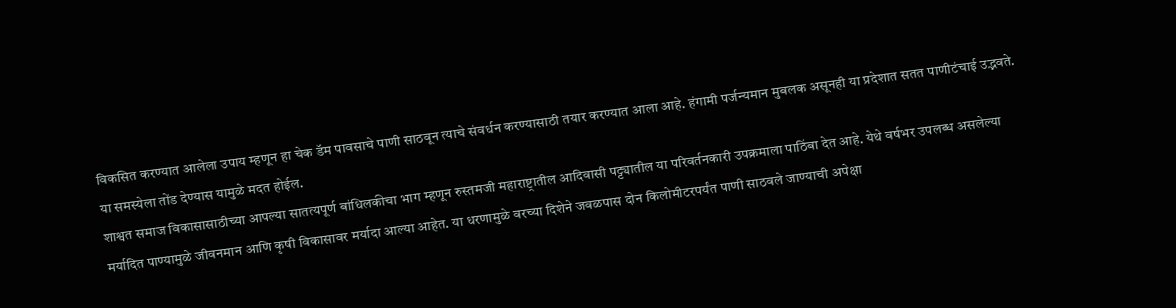विकसित करण्यात आलेला उपाय म्हणून हा चेक डॅम पावसाचे पाणी साठवून त्याचे संवर्धन करण्यासाठी तयार करण्यात आला आहे. हंगामी पर्जन्यमान मुबलक असूनही या प्रदेशात सतत पाणीटंचाई उद्भवते. या समस्येला तोंड देण्यास यामुळे मदत होईल.
शाश्वत समाज विकासासाठीच्या आपल्या सातत्यपूर्ण बांधिलकीचा भाग म्हणून रुस्तमजी महाराष्ट्रातील आदिवासी पट्ट्यातील या परिवर्तनकारी उपक्रमाला पाठिंबा देत आहे. येथे वर्षभर उपलब्ध असलेल्या मर्यादित पाण्यामुळे जीवनमान आणि कृषी विकासावर मर्यादा आल्या आहेत. या धरणामुळे वरच्या दिशेने जवळपास दोन किलोमीटरपर्यंत पाणी साठवले जाण्याची अपेक्षा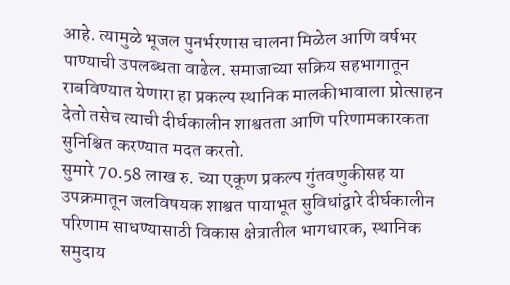आहे. त्यामुळे भूजल पुनर्भरणास चालना मिळेल आणि वर्षभर पाण्याची उपलब्धता वाढेल. समाजाच्या सक्रिय सहभागातून राबविण्यात येणारा हा प्रकल्प स्थानिक मालकीभावाला प्रोत्साहन देतो तसेच त्याची दीर्घकालीन शाश्वतता आणि परिणामकारकता सुनिश्चित करण्यात मदत करतो.
सुमारे 70.58 लाख रु. च्या एकूण प्रकल्प गुंतवणुकीसह या उपक्रमातून जलविषयक शाश्वत पायाभूत सुविधांद्वारे दीर्घकालीन परिणाम साधण्यासाठी विकास क्षेत्रातील भागधारक, स्थानिक समुदाय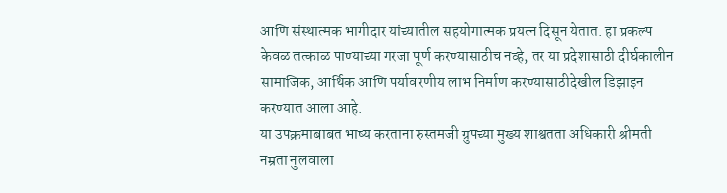आणि संस्थात्मक भागीदार यांच्यातील सहयोगात्मक प्रयत्न दिसून येतात. हा प्रकल्प केवळ तत्काळ पाण्याच्या गरजा पूर्ण करण्यासाठीच नव्हे, तर या प्रदेशासाठी दीर्घकालीन सामाजिक, आर्थिक आणि पर्यावरणीय लाभ निर्माण करण्यासाठीदेखील डिझाइन करण्यात आला आहे.
या उपक्रमाबाबत भाष्य करताना रुस्तमजी ग्रुपच्या मुख्य शाश्वतता अधिकारी श्रीमती नम्रता नुलवाला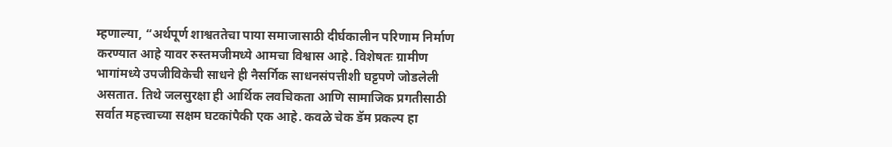म्हणाल्या, “अर्थपूर्ण शाश्वततेचा पाया समाजासाठी दीर्घकालीन परिणाम निर्माण करण्यात आहे यावर रुस्तमजीमध्ये आमचा विश्वास आहे. विशेषतः ग्रामीण भागांमध्ये उपजीविकेची साधने ही नैसर्गिक साधनसंपत्तीशी घट्टपणे जोडलेली असतात. तिथे जलसुरक्षा ही आर्थिक लवचिकता आणि सामाजिक प्रगतीसाठी सर्वात महत्त्वाच्या सक्षम घटकांपैकी एक आहे. कवळे चेक डॅम प्रकल्प हा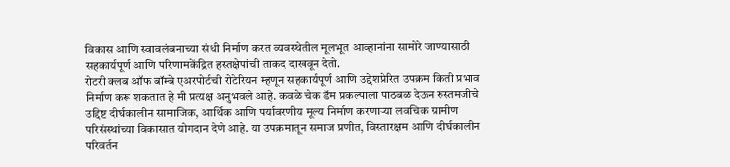विकास आणि स्वावलंबनाच्या संधी निर्माण करत व्यवस्थेतील मूलभूत आव्हानांना सामोरे जाण्यासाठी सहकार्यपूर्ण आणि परिणामकेंद्रित हस्तक्षेपांची ताकद दाखवून देतो.
रोटरी क्लब ऑफ बॉम्बे एअरपोर्टची रोटेरियन म्हणून सहकार्यपूर्ण आणि उद्देशप्रेरित उपक्रम किती प्रभाव निर्माण करू शकतात हे मी प्रत्यक्ष अनुभवले आहे. कवळे चेक डॅम प्रकल्पाला पाठबळ देऊन रुस्तमजीचे उद्दिष्ट दीर्घकालीन सामाजिक, आर्थिक आणि पर्यावरणीय मूल्य निर्माण करणाऱ्या लवचिक ग्रामीण परिसंस्थांच्या विकासात योगदान देणे आहे. या उपक्रमातून समाज प्रणीत, विस्तारक्षम आणि दीर्घकालीन परिवर्तन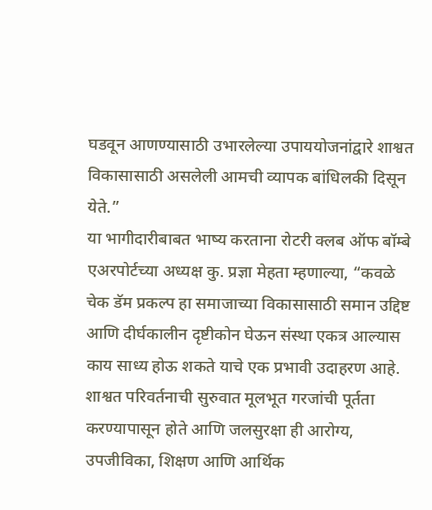घडवून आणण्यासाठी उभारलेल्या उपाययोजनांद्वारे शाश्वत विकासासाठी असलेली आमची व्यापक बांधिलकी दिसून येते.”
या भागीदारीबाबत भाष्य करताना रोटरी क्लब ऑफ बॉम्बे एअरपोर्टच्या अध्यक्ष कु. प्रज्ञा मेहता म्हणाल्या, “कवळे चेक डॅम प्रकल्प हा समाजाच्या विकासासाठी समान उद्दिष्ट आणि दीर्घकालीन दृष्टीकोन घेऊन संस्था एकत्र आल्यास काय साध्य होऊ शकते याचे एक प्रभावी उदाहरण आहे. शाश्वत परिवर्तनाची सुरुवात मूलभूत गरजांची पूर्तता करण्यापासून होते आणि जलसुरक्षा ही आरोग्य, उपजीविका, शिक्षण आणि आर्थिक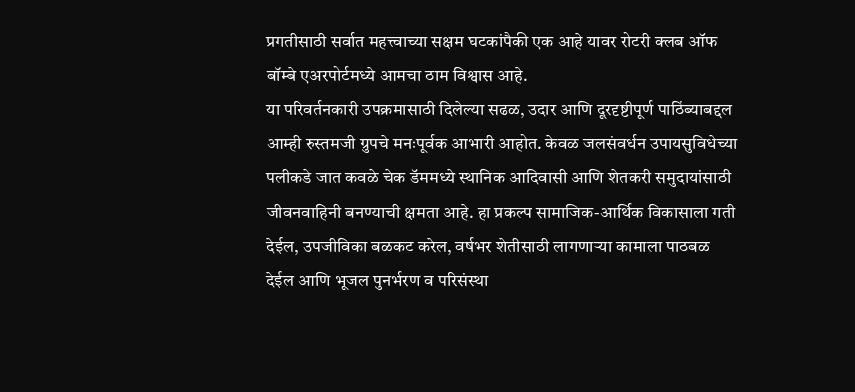प्रगतीसाठी सर्वात महत्त्वाच्या सक्षम घटकांपैकी एक आहे यावर रोटरी क्लब ऑफ बॉम्बे एअरपोर्टमध्ये आमचा ठाम विश्वास आहे.
या परिवर्तनकारी उपक्रमासाठी दिलेल्या सढळ, उदार आणि दूरदृष्टीपूर्ण पाठिंब्याबद्दल आम्ही रुस्तमजी ग्रुपचे मनःपूर्वक आभारी आहोत. केवळ जलसंवर्धन उपायसुविधेच्या पलीकडे जात कवळे चेक डॅममध्ये स्थानिक आदिवासी आणि शेतकरी समुदायांसाठी जीवनवाहिनी बनण्याची क्षमता आहे. हा प्रकल्प सामाजिक-आर्थिक विकासाला गती देईल, उपजीविका बळकट करेल, वर्षभर शेतीसाठी लागणाऱ्या कामाला पाठबळ देईल आणि भूजल पुनर्भरण व परिसंस्था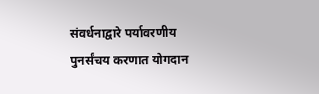संवर्धनाद्वारे पर्यावरणीय पुनर्संचय करणात योगदान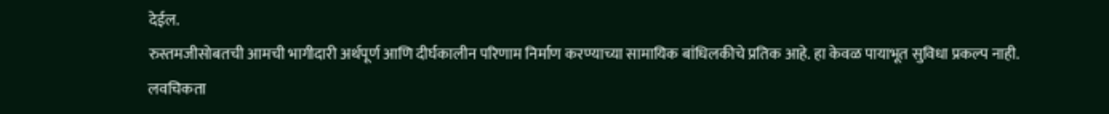देईल.
रुस्तमजीसोबतची आमची भागीदारी अर्थपूर्ण आणि दीर्घकालीन परिणाम निर्माण करण्याच्या सामायिक बांधिलकीचे प्रतिक आहे. हा केवळ पायाभूत सुविधा प्रकल्प नाही. लवचिकता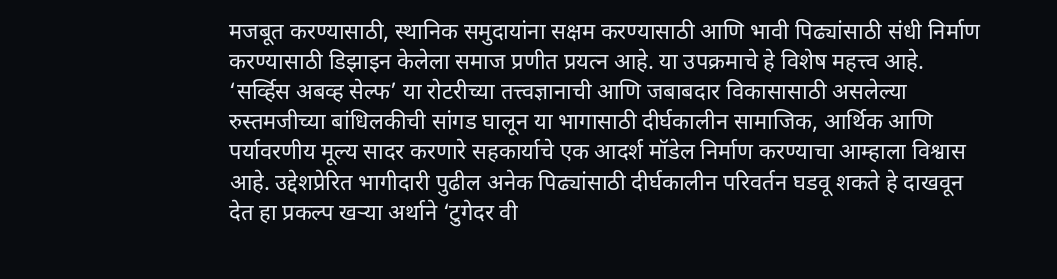मजबूत करण्यासाठी, स्थानिक समुदायांना सक्षम करण्यासाठी आणि भावी पिढ्यांसाठी संधी निर्माण करण्यासाठी डिझाइन केलेला समाज प्रणीत प्रयत्न आहे. या उपक्रमाचे हे विशेष महत्त्व आहे.
‘सर्व्हिस अबव्ह सेल्फ’ या रोटरीच्या तत्त्वज्ञानाची आणि जबाबदार विकासासाठी असलेल्या रुस्तमजीच्या बांधिलकीची सांगड घालून या भागासाठी दीर्घकालीन सामाजिक, आर्थिक आणि पर्यावरणीय मूल्य सादर करणारे सहकार्याचे एक आदर्श मॉडेल निर्माण करण्याचा आम्हाला विश्वास आहे. उद्देशप्रेरित भागीदारी पुढील अनेक पिढ्यांसाठी दीर्घकालीन परिवर्तन घडवू शकते हे दाखवून देत हा प्रकल्प खऱ्या अर्थाने ‘टुगेदर वी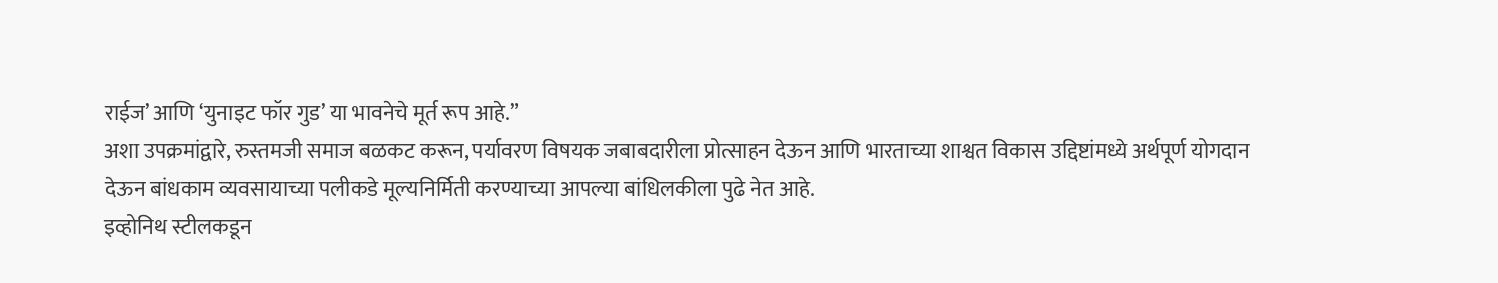राईज’ आणि ‘युनाइट फॉर गुड’ या भावनेचे मूर्त रूप आहे.”
अशा उपक्रमांद्वारे, रुस्तमजी समाज बळकट करून, पर्यावरण विषयक जबाबदारीला प्रोत्साहन देऊन आणि भारताच्या शाश्वत विकास उद्दिष्टांमध्ये अर्थपूर्ण योगदान देऊन बांधकाम व्यवसायाच्या पलीकडे मूल्यनिर्मिती करण्याच्या आपल्या बांधिलकीला पुढे नेत आहे.
इव्होनिथ स्टीलकडून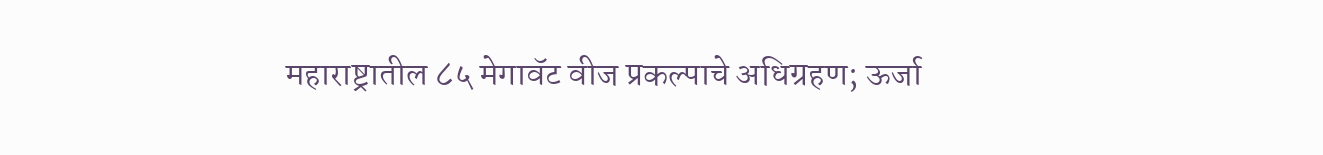महाराष्ट्रातील ८५ मेगावॅट वीज प्रकल्पाचे अधिग्रहण; ऊर्जा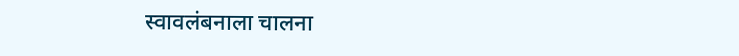स्वावलंबनाला चालना